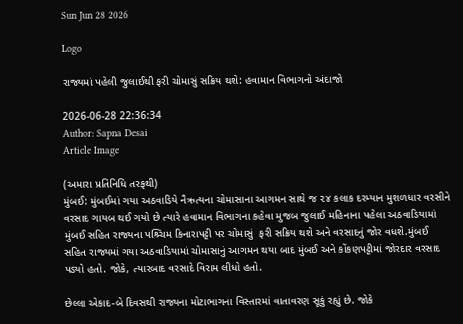Sun Jun 28 2026

Logo

રાજ્યમાં પહેલી જુલાઈથી ફરી ચોમાસું સક્રિય થશે: હવામાન વિભાગનો અંદાજો

2026-06-28 22:36:34
Author: Sapna Desai
Article Image

(અમારા પ્રતિનિધિ તરફથી)
મુંબઈ: મુંબઈમાં ગયા અઠવાડિયે નૈઋત્યના ચોમાસાના આગમન સાથે જ ૨૪ કલાક દરમ્યાન મુશળધાર વરસીને વરસાદ ગાયબ થઈ ગયો છે ત્યારે હવામાન વિભાગના કહેવા મુજબ જુલાઈ મહિનાના પહેલા અઠવાડિયામાં મુંબઈ સહિત રાજ્યના પશ્ર્ચિમ કિનારાપટ્ટી પર ચોમાસું  ફરી સક્રિય થશે અને વરસાદનું જોર વધશે.મુંબઈ સહિત રાજ્યમાં ગયા અઠવાડિયામાં ચોમાસાનું આગમન થયા બાદ મુંબઈ અને કોંકણપટ્ટીમાં જોરદાર વરસાદ પડ્યો હતો. જોકે, ત્યારબાદ વરસાદે વિરામ લીધો હતો.

છેલ્લા એકાદ-બે દિવસથી રાજ્યના મોટાભાગના વિસ્તારમાં વાતાવરણ સૂકું રહ્યું છે. જોકે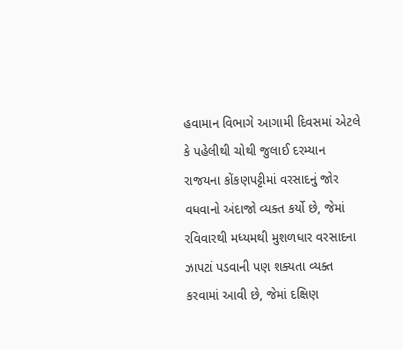હવામાન વિભાગે આગામી દિવસમાં એટલે કે પહેલીથી ચોથી જુલાઈ દરમ્યાન રાજયના કોંકણપટ્ટીમાં વરસાદનું જોર વધવાનો અંદાજો વ્યક્ત કર્યો છે, જેમાં રવિવારથી મધ્યમથી મુશળધાર વરસાદના ઝાપટાં પડવાની પણ શક્યતા વ્યક્ત કરવામાં આવી છે, જેમાં દક્ષિણ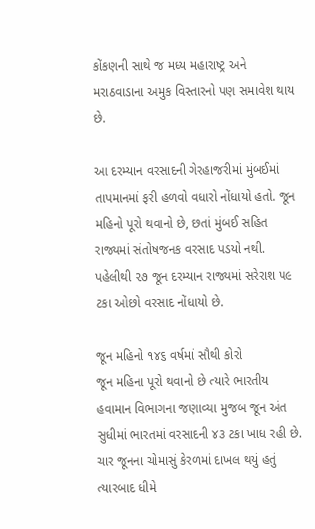કોંકણની સાથે જ મધ્ય મહારાષ્ટ્ર અને મરાઠવાડાના અમુક વિસ્તારનો પણ સમાવેશ થાય છે.

આ દરમ્યાન વરસાદની ગેરહાજરીમાં મુંબઈમાં તાપમાનમાં ફરી હળવો વધારો નોંધાયો હતો. જૂન મહિનો પૂરો થવાનો છે, છતાં મુંબઈ સહિત રાજ્યમાં સંતોષજનક વરસાદ પડયો નથી. પહેલીથી ૨૭ જૂન દરમ્યાન રાજ્યમાં સરેરાશ ૫૯ ટકા ઓછો વરસાદ નોંધાયો છે.

જૂન મહિનો ૧૪૬ વર્ષમાં સૌથી કોરો
જૂન મહિના પૂરો થવાનો છે ત્યારે ભારતીય હવામાન વિભાગના જણાવ્યા મુજબ જૂન અંત સુધીમાં ભારતમાં વરસાદની ૪૩ ટકા ખાધ રહી છે. ચાર જૂનના ચોમાસું કેરળમાં દાખલ થયું હતું ત્યારબાદ ધીમે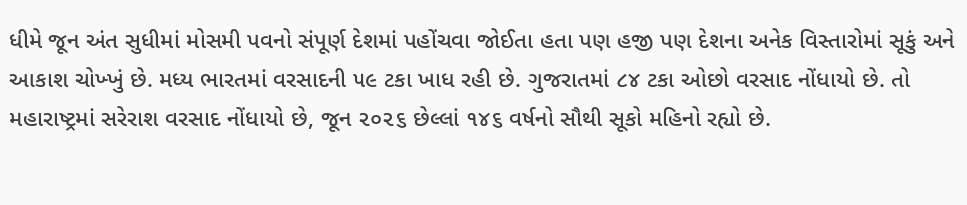ધીમે જૂન અંત સુધીમાં મોસમી પવનો સંપૂર્ણ દેશમાં પહોંચવા જોઈતા હતા પણ હજી પણ દેશના અનેક વિસ્તારોમાં સૂકું અને આકાશ ચોખ્ખું છે. મધ્ય ભારતમાં વરસાદની ૫૯ ટકા ખાધ રહી છે. ગુજરાતમાં ૮૪ ટકા ઓછો વરસાદ નોંધાયો છે. તો મહારાષ્ટ્રમાં સરેરાશ વરસાદ નોંધાયો છે, જૂન ૨૦૨૬ છેલ્લાં ૧૪૬ વર્ષનો સૌથી સૂકો મહિનો રહ્યો છે.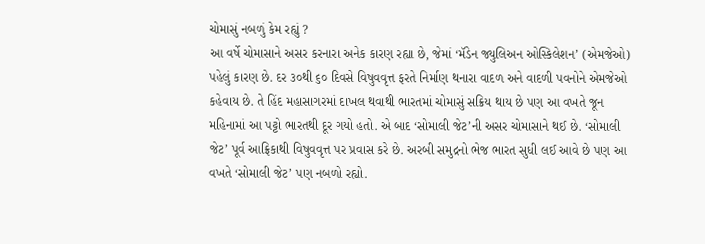ચોમાસું નબળું કેમ રહ્યું ?
આ વર્ષે ચોમાસાને અસર કરનારા અનેક કારણ રહ્યા છે, જેમાં ‘મૅડેન જ્યુલિઅન ઓસ્કિલેશન’ (એમજેઓ) પહેલું કારણ છે. દર ૩૦થી ૬૦ દિવસે વિષુવવૃત્ત ફરતે નિર્માણ થનારા વાદળ અને વાદળી પવનોને એમજેઓ કહેવાય છે. તે હિંદ મહાસાગરમાં દાખલ થવાથી ભારતમાં ચોમાસું સક્રિય થાય છે પણ આ વખતે જૂન મહિનામાં આ પટ્ટો ભારતથી દૂર ગયો હતો. એ બાદ ‘સોમાલી જેટ’ની અસર ચોમાસાને થઈ છે. ‘સોમાલી જેટ’ પૂર્વ આફ્રિકાથી વિષુવવૃત્ત પર પ્રવાસ કરે છે. અરબી સમુદ્રનો ભેજ ભારત સુધી લઈ આવે છે પણ આ વખતે ‘સોમાલી જેટ’ પણ નબળો રહ્યો.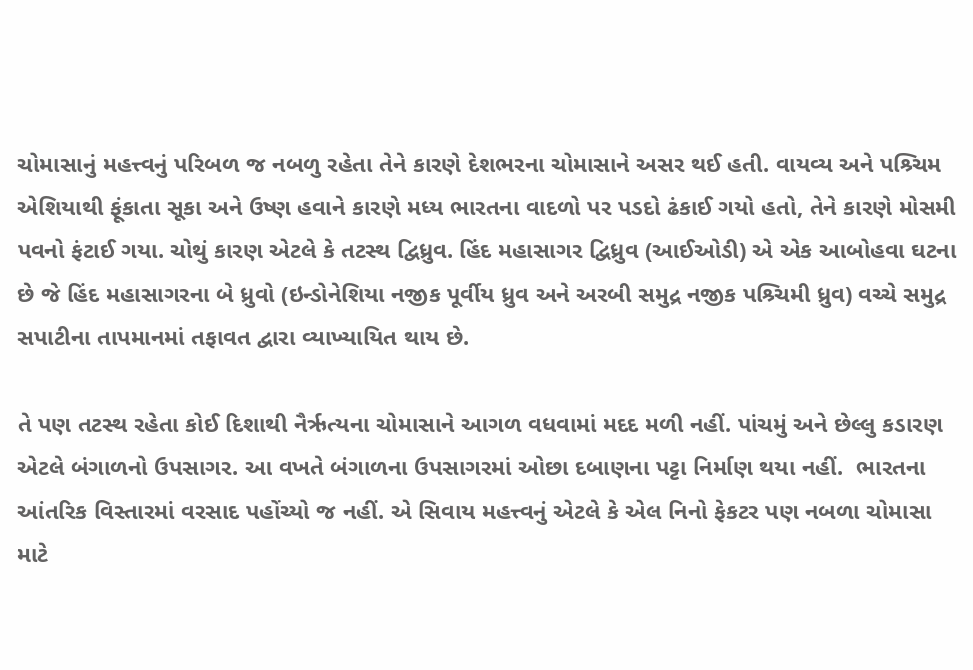ચોમાસાનું મહત્ત્વનું પરિબળ જ નબળુ રહેતા તેને કારણે દેશભરના ચોમાસાને અસર થઈ હતી. વાયવ્ય અને પશ્ર્ચિમ એશિયાથી ફૂંકાતા સૂકા અને ઉષ્ણ હવાને કારણે મધ્ય ભારતના વાદળો પર પડદો ઢંકાઈ ગયો હતો, તેને કારણે મોસમી પવનો ફંટાઈ ગયા. ચોથું કારણ એટલે કે તટસ્થ દ્વિધ્રુવ. હિંદ મહાસાગર દ્વિધ્રુવ (આઈઓડી) એ એક આબોહવા ઘટના છે જે હિંદ મહાસાગરના બે ધ્રુવો (ઇન્ડોનેશિયા નજીક પૂર્વીય ધ્રુવ અને અરબી સમુદ્ર નજીક પશ્ર્ચિમી ધ્રુવ) વચ્ચે સમુદ્ર સપાટીના તાપમાનમાં તફાવત દ્વારા વ્યાખ્યાયિત થાય છે.

તે પણ તટસ્થ રહેતા કોઈ દિશાથી નૈર્ઋત્યના ચોમાસાને આગળ વધવામાં મદદ મળી નહીં. પાંચમું અને છેલ્લુ કડારણ એટલે બંગાળનો ઉપસાગર. આ વખતે બંગાળના ઉપસાગરમાં ઓછા દબાણના પટ્ટા નિર્માણ થયા નહીં.  ભારતના આંતરિક વિસ્તારમાં વરસાદ પહોંચ્યો જ નહીં. એ સિવાય મહત્ત્વનું એટલે કે એલ નિનો ફેકટર પણ નબળા ચોમાસા માટે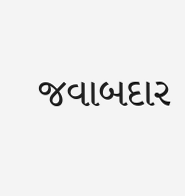જવાબદાર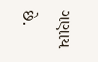ગણાય છે.